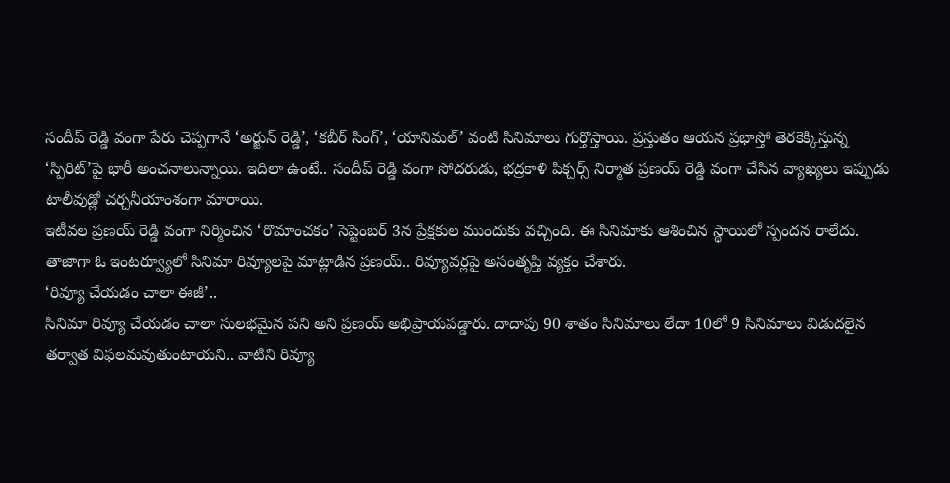సందీప్ రెడ్డి వంగా పేరు చెప్పగానే ‘అర్జున్ రెడ్డి’, ‘కబీర్ సింగ్’, ‘యానిమల్’ వంటి సినిమాలు గుర్తొస్తాయి. ప్రస్తుతం ఆయన ప్రభాస్తో తెరకెక్కిస్తున్న ‘స్పిరిట్’పై భారీ అంచనాలున్నాయి. ఇదిలా ఉంటే.. సందీప్ రెడ్డి వంగా సోదరుడు, భద్రకాళి పిక్చర్స్ నిర్మాత ప్రణయ్ రెడ్డి వంగా చేసిన వ్యాఖ్యలు ఇప్పుడు టాలీవుడ్లో చర్చనీయాంశంగా మారాయి.
ఇటీవల ప్రణయ్ రెడ్డి వంగా నిర్మించిన ‘రొమాంచకం’ సెప్టెంబర్ 3న ప్రేక్షకుల ముందుకు వచ్చింది. ఈ సినిమాకు ఆశించిన స్థాయిలో స్పందన రాలేదు. తాజాగా ఓ ఇంటర్వ్యూలో సినిమా రివ్యూలపై మాట్లాడిన ప్రణయ్.. రివ్యూవర్లపై అసంతృప్తి వ్యక్తం చేశారు.
‘రివ్యూ చేయడం చాలా ఈజీ’..
సినిమా రివ్యూ చేయడం చాలా సులభమైన పని అని ప్రణయ్ అభిప్రాయపడ్డారు. దాదాపు 90 శాతం సినిమాలు లేదా 10లో 9 సినిమాలు విడుదలైన తర్వాత విఫలమవుతుంటాయని.. వాటిని రివ్యూ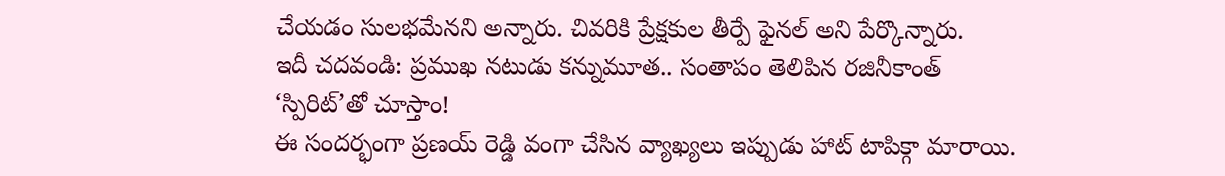చేయడం సులభమేనని అన్నారు. చివరికి ప్రేక్షకుల తీర్పే ఫైనల్ అని పేర్కొన్నారు.
ఇదీ చదవండి: ప్రముఖ నటుడు కన్నుమూత.. సంతాపం తెలిపిన రజినీకాంత్
‘స్పిరిట్’తో చూస్తాం!
ఈ సందర్భంగా ప్రణయ్ రెడ్డి వంగా చేసిన వ్యాఖ్యలు ఇప్పుడు హాట్ టాపిక్గా మారాయి.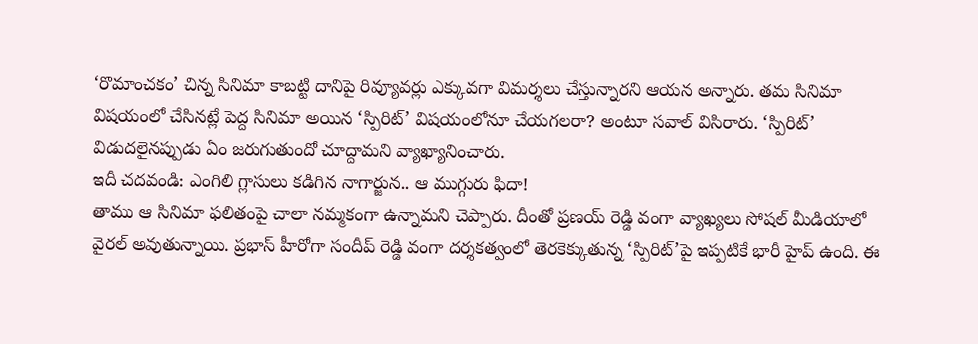‘రొమాంచకం’ చిన్న సినిమా కాబట్టి దానిపై రివ్యూవర్లు ఎక్కువగా విమర్శలు చేస్తున్నారని ఆయన అన్నారు. తమ సినిమా విషయంలో చేసినట్లే పెద్ద సినిమా అయిన ‘స్పిరిట్’ విషయంలోనూ చేయగలరా? అంటూ సవాల్ విసిరారు. ‘స్పిరిట్’ విడుదలైనప్పుడు ఏం జరుగుతుందో చూద్దామని వ్యాఖ్యానించారు.
ఇదీ చదవండి: ఎంగిలి గ్లాసులు కడిగిన నాగార్జున.. ఆ ముగ్గురు ఫిదా!
తాము ఆ సినిమా ఫలితంపై చాలా నమ్మకంగా ఉన్నామని చెప్పారు. దీంతో ప్రణయ్ రెడ్డి వంగా వ్యాఖ్యలు సోషల్ మీడియాలో వైరల్ అవుతున్నాయి. ప్రభాస్ హీరోగా సందీప్ రెడ్డి వంగా దర్శకత్వంలో తెరకెక్కుతున్న ‘స్పిరిట్’పై ఇప్పటికే భారీ హైప్ ఉంది. ఈ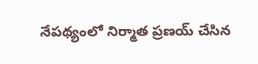నేపథ్యంలో నిర్మాత ప్రణయ్ చేసిన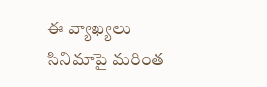ఈ వ్యాఖ్యలు సినిమాపై మరింత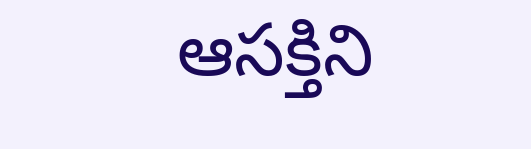ఆసక్తిని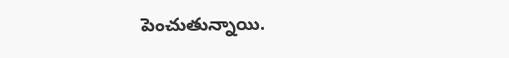పెంచుతున్నాయి.